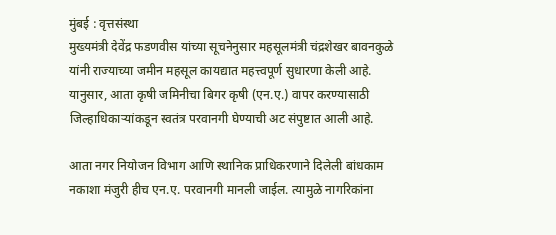मुंबई : वृत्तसंस्था
मुख्यमंत्री देवेंद्र फडणवीस यांच्या सूचनेनुसार महसूलमंत्री चंद्रशेखर बावनकुळे यांनी राज्याच्या जमीन महसूल कायद्यात महत्त्वपूर्ण सुधारणा केली आहे. यानुसार, आता कृषी जमिनीचा बिगर कृषी (एन.ए.) वापर करण्यासाठी जिल्हाधिकाऱ्यांकडून स्वतंत्र परवानगी घेण्याची अट संपुष्टात आली आहे.

आता नगर नियोजन विभाग आणि स्थानिक प्राधिकरणाने दिलेली बांधकाम नकाशा मंजुरी हीच एन.ए. परवानगी मानली जाईल. त्यामुळे नागरिकांना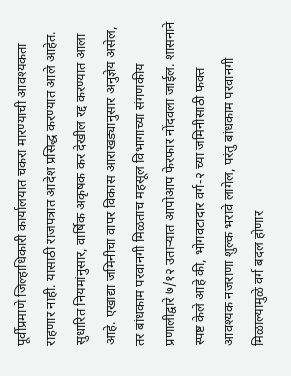पूर्वीप्रमाणे जिल्हाधिकारी कार्यालयात चकरा मारण्याची आवश्यकता राहणार नाही. यासाठी राजपत्रात आदेश प्रसिद्ध करण्यात आले आहेत.
सुधारित नियमांनुसार, वार्षिक अकृषक कर देखील रद्द करण्यात आला आहे. एखाद्या जमिनीचा वापर विकास आराखड्यानुसार अनुज्ञेय असेल, तर बांधकाम परवानगी मिळताच महसूल विभागाच्या संगणकीय प्रणालीद्वारे ७/१२ उताऱ्यात आपोआप फेरफार नोंदवला जाईल. शासनाने स्पष्ट केले आहे की, भोगवटादार वर्ग-२ च्या जमिनीसाठी फक्त आवश्यक नजराणा शुल्क भरावे लागेल, परंतु बांधकाम परवानगी मिळाल्यामुळे वर्ग बदल होणार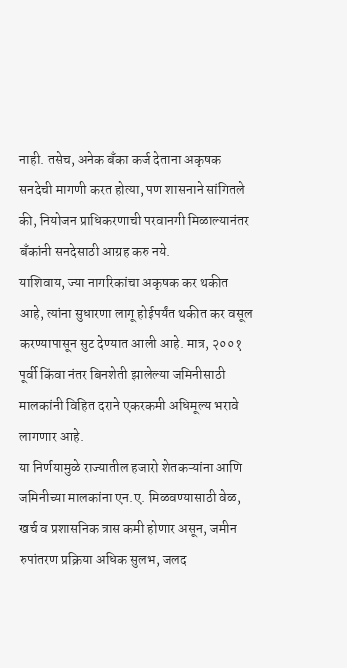नाही. तसेच, अनेक बँका कर्ज देताना अकृषक सनदेची मागणी करत होत्या, पण शासनाने सांगितले की, नियोजन प्राधिकरणाची परवानगी मिळाल्यानंतर बँकांनी सनदेसाठी आग्रह करु नये.
याशिवाय, ज्या नागरिकांचा अकृषक कर थकीत आहे, त्यांना सुधारणा लागू होईपर्यंत थकीत कर वसूल करण्यापासून सुट देण्यात आली आहे. मात्र, २००१ पूर्वी किंवा नंतर बिनशेती झालेल्या जमिनीसाठी मालकांनी विहित दराने एकरकमी अधिमूल्य भरावे लागणार आहे.
या निर्णयामुळे राज्यातील हजारो शेतकऱ्यांना आणि जमिनीच्या मालकांना एन.ए. मिळवण्यासाठी वेळ, खर्च व प्रशासनिक त्रास कमी होणार असून, जमीन रुपांतरण प्रक्रिया अधिक सुलभ, जलद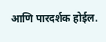आणि पारदर्शक होईल.